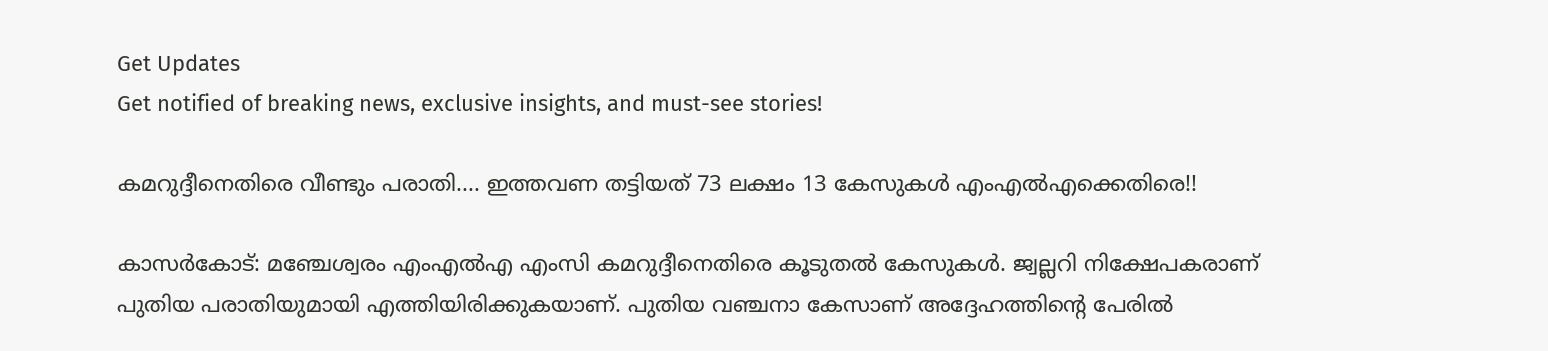Get Updates
Get notified of breaking news, exclusive insights, and must-see stories!

കമറുദ്ദീനെതിരെ വീണ്ടും പരാതി.... ഇത്തവണ തട്ടിയത് 73 ലക്ഷം 13 കേസുകള്‍ എംഎല്‍എക്കെതിരെ!!

കാസര്‍കോട്: മഞ്ചേശ്വരം എംഎല്‍എ എംസി കമറുദ്ദീനെതിരെ കൂടുതല്‍ കേസുകള്‍. ജ്വല്ലറി നിക്ഷേപകരാണ് പുതിയ പരാതിയുമായി എത്തിയിരിക്കുകയാണ്. പുതിയ വഞ്ചനാ കേസാണ് അദ്ദേഹത്തിന്റെ പേരില്‍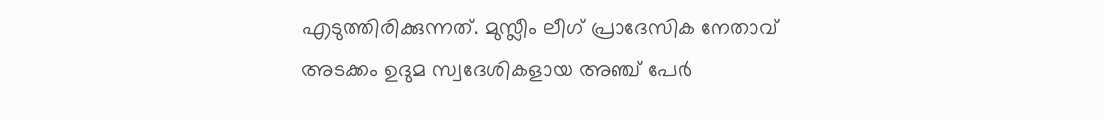എടുത്തിരിക്കുന്നത്. മുസ്ലീം ലീഗ് പ്രാദേസിക നേതാവ് അടക്കം ഉദുമ സ്വദേശികളായ അഞ്ച് പേര്‍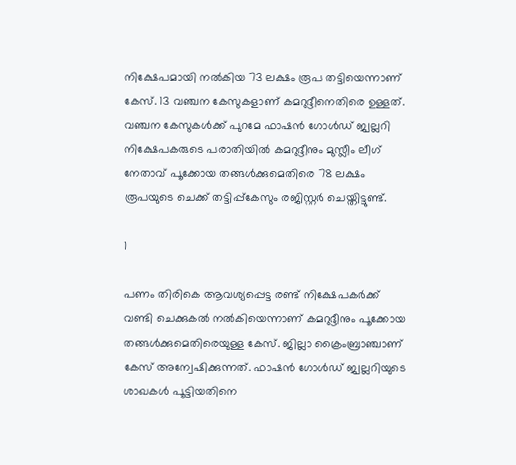നിക്ഷേപമായി നല്‍കിയ 73 ലക്ഷം രൂപ തട്ടിയെന്നാണ് കേസ്. 13 വഞ്ചന കേസുകളാണ് കമറുദ്ദീനെതിരെ ഉള്ളത്. വഞ്ചന കേസുകള്‍ക്ക് പുറമേ ഫാഷന്‍ ഗോള്‍ഡ് ജ്വല്ലറി നിക്ഷേപകരുടെ പരാതിയില്‍ കമറുദ്ദീനും മുസ്ലീം ലീഗ് നേതാവ് പൂക്കോയ തങ്ങള്‍ക്കുമെതിരെ 78 ലക്ഷം രൂപയുടെ ചെക്ക് തട്ടിപ്പ്‌കേസും രജിസ്റ്റര്‍ ചെയ്തിട്ടുണ്ട്.

1

പണം തിരികെ ആവശ്യപ്പെട്ട രണ്ട് നിക്ഷേപകര്‍ക്ക് വണ്ടി ചെക്കുകല്‍ നല്‍കിയെന്നാണ് കമറുദ്ദീനും പൂക്കോയ തങ്ങള്‍ക്കുമെതിരെയുള്ള കേസ്. ജില്ലാ ക്രൈംബ്രാഞ്ചാണ് കേസ് അന്വേഷിക്കുന്നത്. ഫാഷന്‍ ഗോള്‍ഡ് ജ്വല്ലറിയുടെ ശാഖകള്‍ പൂട്ടിയതിനെ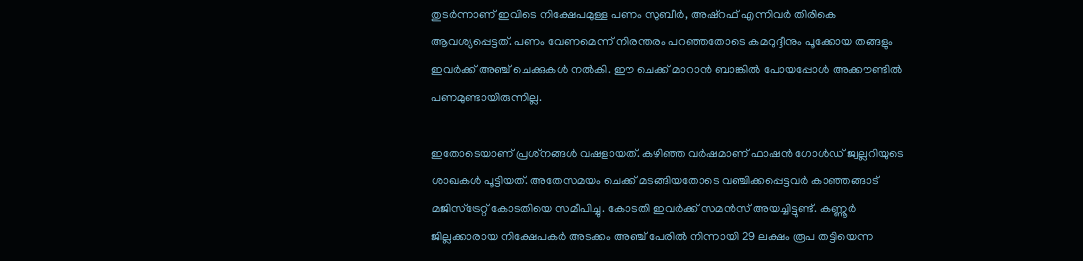തുടര്‍ന്നാണ് ഇവിടെ നിക്ഷേപമുള്ള പണം സുബീര്‍, അഷ്‌റഫ് എന്നിവര്‍ തിരികെ ആവശ്യപ്പെട്ടത്. പണം വേണമെന്ന് നിരന്തരം പറഞ്ഞതോടെ കമറുദ്ദീനും പൂക്കോയ തങ്ങളും ഇവര്‍ക്ക് അഞ്ച് ചെക്കുകള്‍ നല്‍കി. ഈ ചെക്ക് മാറാന്‍ ബാങ്കില്‍ പോയപ്പോള്‍ അക്കൗണ്ടില്‍ പണമുണ്ടായിരുന്നില്ല.

ഇതോടെയാണ് പ്രശ്‌നങ്ങള്‍ വഷളായത്. കഴിഞ്ഞ വര്‍ഷമാണ് ഫാഷന്‍ ഗോള്‍ഡ് ജ്വല്ലറിയുടെ ശാഖകള്‍ പൂട്ടിയത്. അതേസമയം ചെക്ക് മടങ്ങിയതോടെ വഞ്ചിക്കപ്പെട്ടവര്‍ കാഞ്ഞങ്ങാട് മജിസ്‌ട്രേറ്റ് കോടതിയെ സമീപിച്ചു. കോടതി ഇവര്‍ക്ക് സമന്‍സ് അയച്ചിട്ടുണ്ട്. കണ്ണൂര്‍ ജില്ലക്കാരായ നിക്ഷേപകര്‍ അടക്കം അഞ്ച് പേരില്‍ നിന്നായി 29 ലക്ഷം രൂപ തട്ടിയെന്ന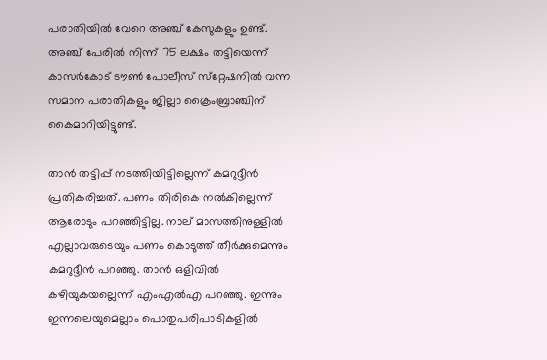പരാതിയില്‍ വേറെ അഞ്ച് കേസുകളും ഉണ്ട്. അഞ്ച് പേരില്‍ നിന്ന് 75 ലക്ഷം തട്ടിയെന്ന് കാസര്‍കോട് ടൗണ്‍ പോലീസ് സ്‌റ്റേഷനില്‍ വന്ന സമാന പരാതികളും ജില്ലാ ക്രൈംബ്രാഞ്ചിന് കൈമാറിയിട്ടുണ്ട്.

താന്‍ തട്ടിപ്പ് നടത്തിയിട്ടില്ലെന്ന് കമറുദ്ദീന്‍ പ്രതികരിച്ചത്. പണം തിരികെ നല്‍കില്ലെന്ന് ആരോടും പറഞ്ഞിട്ടില്ല. നാല് മാസത്തിനുള്ളില്‍ എല്ലാവരുടെയും പണം കൊടുത്ത് തീര്‍ക്കുമെന്നും കമറുദ്ദീന്‍ പറഞ്ഞു. താന്‍ ഒളിവില്‍ കഴിയുകയല്ലെന്ന് എംഎല്‍എ പറഞ്ഞു. ഇന്നും ഇന്നലെയുമെല്ലാം പൊതുപരിപാടികളില്‍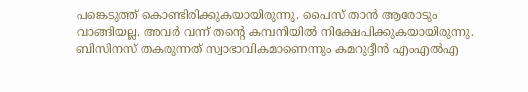പങ്കെടുത്ത് കൊണ്ടിരിക്കുകയായിരുന്നു. പൈസ് താന്‍ ആരോടും വാങ്ങിയല്ല. അവര്‍ വന്ന് തന്റെ കമ്പനിയില്‍ നിക്ഷേപിക്കുകയായിരുന്നു. ബിസിനസ് തകരുന്നത് സ്വാഭാവികമാണെന്നും കമറുദ്ദീന്‍ എംഎല്‍എ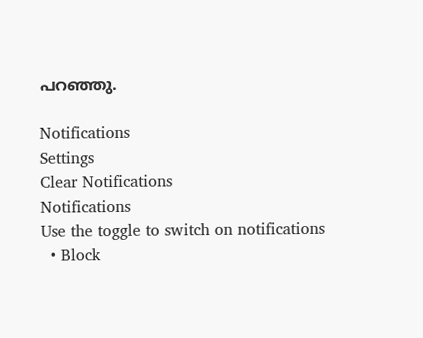പറഞ്ഞു.

Notifications
Settings
Clear Notifications
Notifications
Use the toggle to switch on notifications
  • Block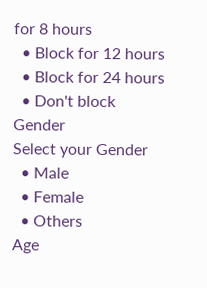for 8 hours
  • Block for 12 hours
  • Block for 24 hours
  • Don't block
Gender
Select your Gender
  • Male
  • Female
  • Others
Age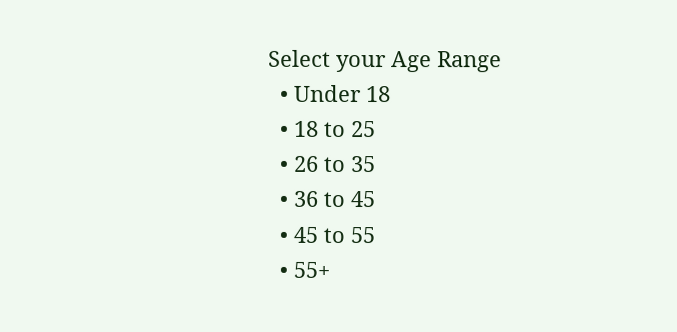Select your Age Range
  • Under 18
  • 18 to 25
  • 26 to 35
  • 36 to 45
  • 45 to 55
  • 55+